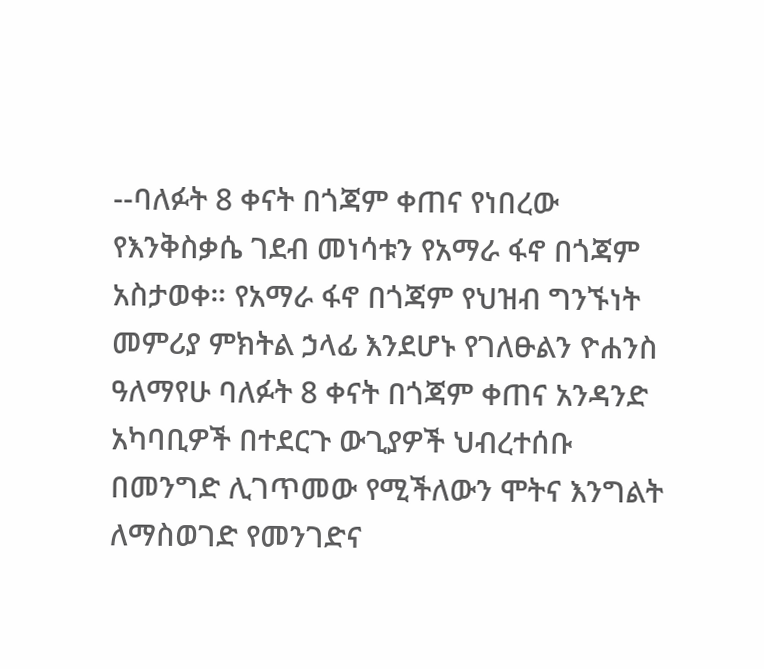--ባለፉት 8 ቀናት በጎጃም ቀጠና የነበረው የእንቅስቃሴ ገደብ መነሳቱን የአማራ ፋኖ በጎጃም አስታወቀ። የአማራ ፋኖ በጎጃም የህዝብ ግንኙነት መምሪያ ምክትል ኃላፊ እንደሆኑ የገለፁልን ዮሐንስ ዓለማየሁ ባለፉት 8 ቀናት በጎጃም ቀጠና አንዳንድ አካባቢዎች በተደርጉ ውጊያዎች ህብረተሰቡ በመንግድ ሊገጥመው የሚችለውን ሞትና እንግልት ለማስወገድ የመንገድና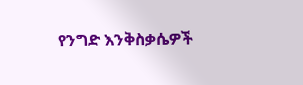የንግድ እንቅስቃሴዎች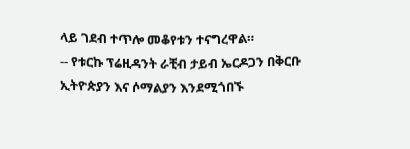ላይ ገደብ ተጥሎ መቆየቱን ተናግረዋል።
-- የቱርኩ ፕሬዚዳንት ራቺብ ታይብ ኤርዶጋን በቅርቡ ኢትዮጵያን እና ሶማልያን እንደሚጎበኙ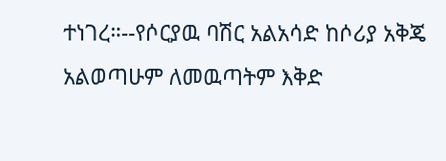ተነገረ።--የሶርያዉ ባሽር አልአሳድ ከሶሪያ አቅጄ አልወጣሁም ለመዉጣትም እቅድ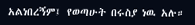አልነበረኝም፤ የወጣሁት በሩስያ ነዉ አሉ።